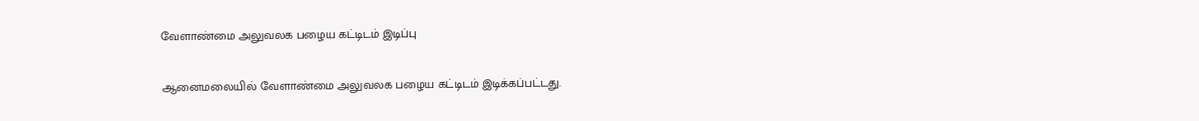வேளாண்மை அலுவலக பழைய கட்டிடம் இடிப்பு

ஆனைமலையில் வேளாண்மை அலுவலக பழைய கட்டிடம் இடிக்கப்பட்டது.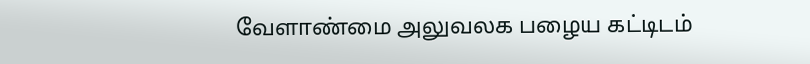வேளாண்மை அலுவலக பழைய கட்டிடம்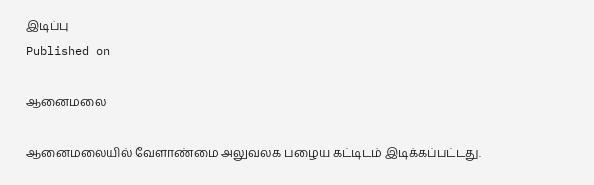இடிப்பு
Published on

ஆனைமலை

ஆனைமலையில் வேளாண்மை அலுவலக பழைய கட்டிடம் இடிக்கப்பட்டது.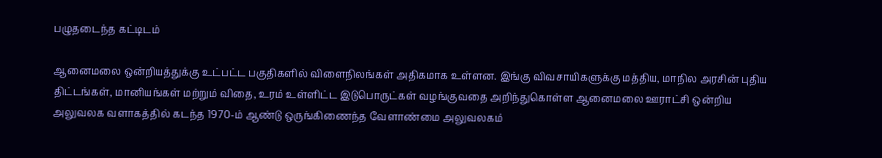பழுதடைந்த கட்டிடம்

ஆனைமலை ஒன்றியத்துக்கு உட்பட்ட பகுதிகளில் விளைநிலங்கள் அதிகமாக உள்ளன. இங்கு விவசாயிகளுக்கு மத்திய, மாநில அரசின் புதிய திட்டங்கள், மானியங்கள் மற்றும் விதை, உரம் உள்ளிட்ட இடுபொருட்கள் வழங்குவதை அறிந்துகொள்ள ஆனைமலை ஊராட்சி ஒன்றிய அலுவலக வளாகத்தில் கடந்த 1970-ம் ஆண்டு ஒருங்கிணைந்த வேளாண்மை அலுவலகம்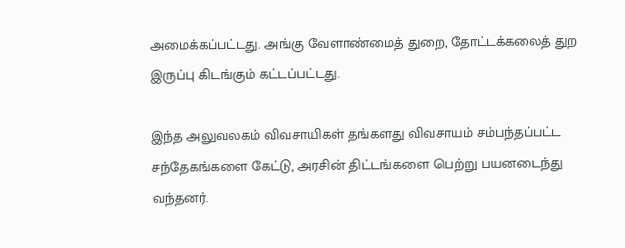அமைக்கப்பட்டது. அங்கு வேளாண்மைத் துறை, தோட்டக்கலைத் துற இருப்பு கிடங்கும் கட்டப்பட்டது.

இந்த அலுவலகம் விவசாயிகள் தங்களது விவசாயம் சம்பந்தப்பட்ட சந்தேகங்களை கேட்டு, அரசின் திட்டங்களை பெற்று பயனடைந்து வந்தனர்.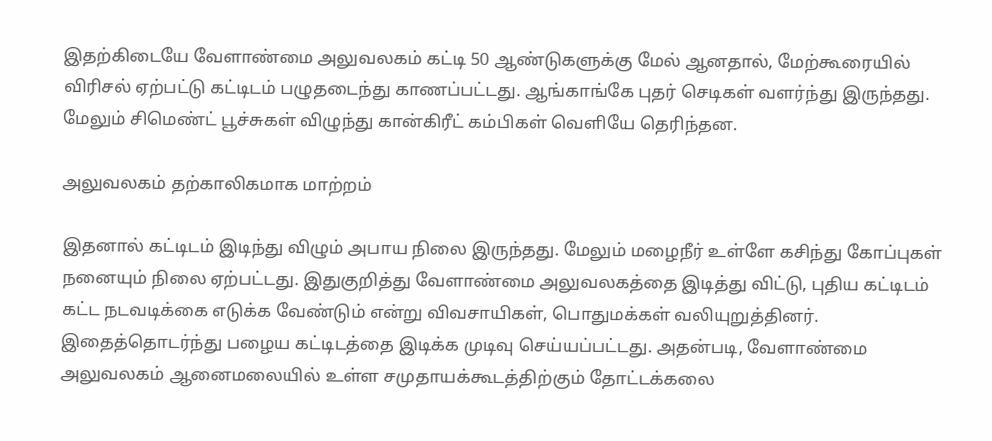இதற்கிடையே வேளாண்மை அலுவலகம் கட்டி 50 ஆண்டுகளுக்கு மேல் ஆனதால், மேற்கூரையில் விரிசல் ஏற்பட்டு கட்டிடம் பழுதடைந்து காணப்பட்டது. ஆங்காங்கே புதர் செடிகள் வளர்ந்து இருந்தது. மேலும் சிமெண்ட் பூச்சுகள் விழுந்து கான்கிரீட் கம்பிகள் வெளியே தெரிந்தன.

அலுவலகம் தற்காலிகமாக மாற்றம்

இதனால் கட்டிடம் இடிந்து விழும் அபாய நிலை இருந்தது. மேலும் மழைநீர் உள்ளே கசிந்து கோப்புகள் நனையும் நிலை ஏற்பட்டது. இதுகுறித்து வேளாண்மை அலுவலகத்தை இடித்து விட்டு, புதிய கட்டிடம் கட்ட நடவடிக்கை எடுக்க வேண்டும் என்று விவசாயிகள், பொதுமக்கள் வலியுறுத்தினர். இதைத்தொடர்ந்து பழைய கட்டிடத்தை இடிக்க முடிவு செய்யப்பட்டது. அதன்படி, வேளாண்மை அலுவலகம் ஆனைமலையில் உள்ள சமுதாயக்கூடத்திற்கும் தோட்டக்கலை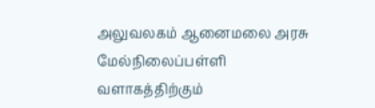அலுவலகம் ஆனைமலை அரசு மேல்நிலைப்பள்ளி வளாகத்திற்கும்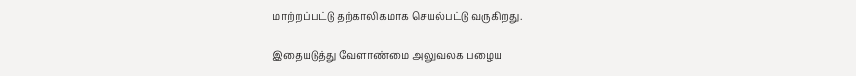மாற்றப்பட்டு தற்காலிகமாக செயல்பட்டு வருகிறது.

இதையடுத்து வேளாண்மை அலுவலக பழைய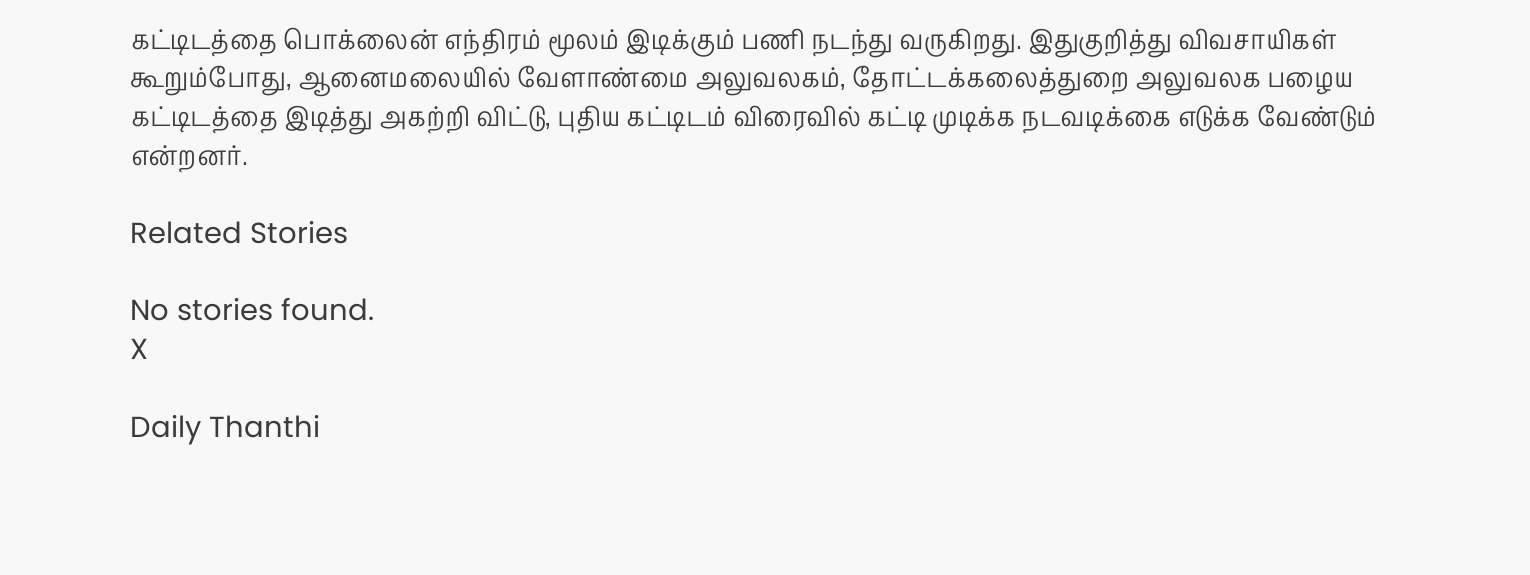கட்டிடத்தை பொக்லைன் எந்திரம் மூலம் இடிக்கும் பணி நடந்து வருகிறது. இதுகுறித்து விவசாயிகள் கூறும்போது, ஆனைமலையில் வேளாண்மை அலுவலகம், தோட்டக்கலைத்துறை அலுவலக பழைய கட்டிடத்தை இடித்து அகற்றி விட்டு, புதிய கட்டிடம் விரைவில் கட்டி முடிக்க நடவடிக்கை எடுக்க வேண்டும் என்றனர்.

Related Stories

No stories found.
X

Daily Thanthi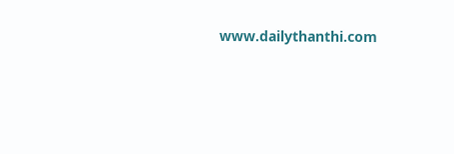www.dailythanthi.com